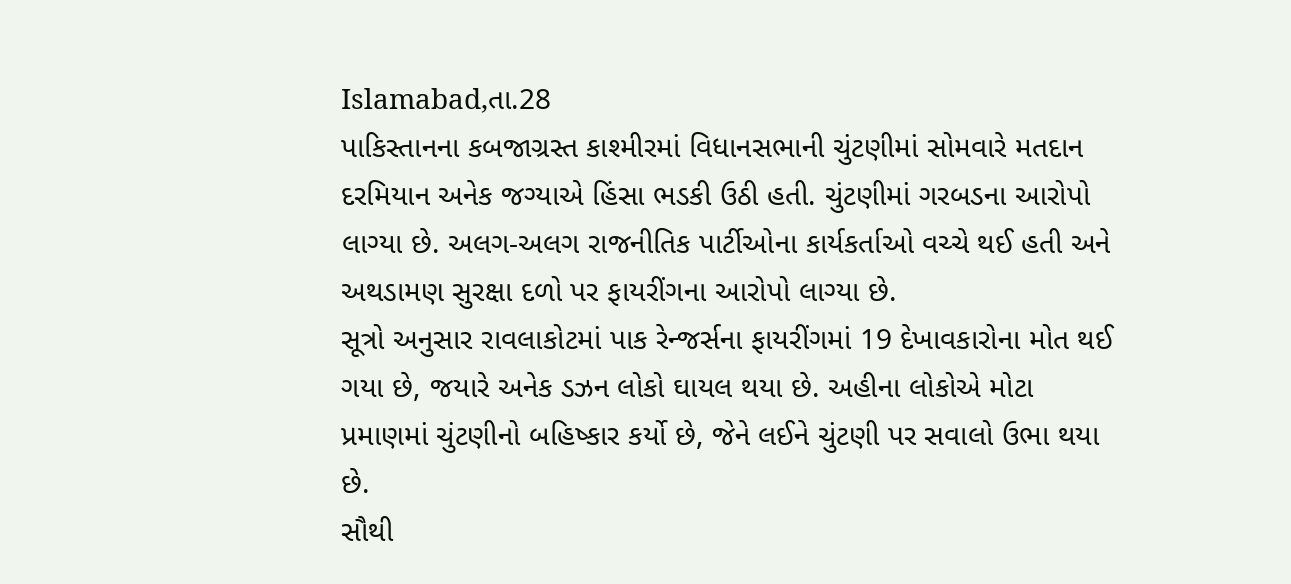Islamabad,તા.28
પાકિસ્તાનના કબજાગ્રસ્ત કાશ્મીરમાં વિધાનસભાની ચુંટણીમાં સોમવારે મતદાન દરમિયાન અનેક જગ્યાએ હિંસા ભડકી ઉઠી હતી. ચુંટણીમાં ગરબડના આરોપો લાગ્યા છે. અલગ-અલગ રાજનીતિક પાર્ટીઓના કાર્યકર્તાઓ વચ્ચે થઈ હતી અને અથડામણ સુરક્ષા દળો પર ફાયરીંગના આરોપો લાગ્યા છે.
સૂત્રો અનુસાર રાવલાકોટમાં પાક રેન્જર્સના ફાયરીંગમાં 19 દેખાવકારોના મોત થઈ ગયા છે, જયારે અનેક ડઝન લોકો ઘાયલ થયા છે. અહીના લોકોએ મોટા પ્રમાણમાં ચુંટણીનો બહિષ્કાર કર્યો છે, જેને લઈને ચુંટણી પર સવાલો ઉભા થયા છે.
સૌથી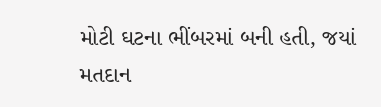મોટી ઘટના ભીંબરમાં બની હતી, જયાં મતદાન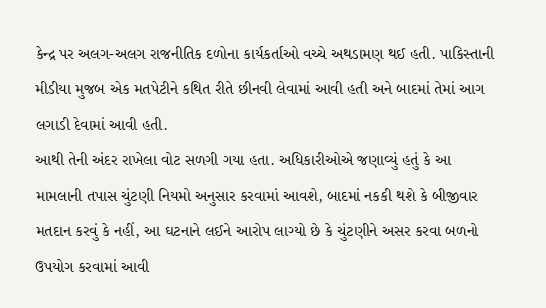કેન્દ્ર પર અલગ-અલગ રાજનીતિક દળોના કાર્યકર્તાઓ વચ્ચે અથડામણ થઈ હતી. પાકિસ્તાની મીડીયા મુજબ એક મતપેટીને કથિત રીતે છીનવી લેવામાં આવી હતી અને બાદમાં તેમાં આગ લગાડી દેવામાં આવી હતી.
આથી તેની અંદર રાખેલા વોટ સળગી ગયા હતા. અધિકારીઓએ જણાવ્યું હતું કે આ મામલાની તપાસ ચુંટણી નિયમો અનુસાર કરવામાં આવશે, બાદમાં નકકી થશે કે બીજીવાર મતદાન કરવું કે નહીં, આ ઘટનાને લઈને આરોપ લાગ્યો છે કે ચુંટણીને અસર કરવા બળનો ઉપયોગ કરવામાં આવી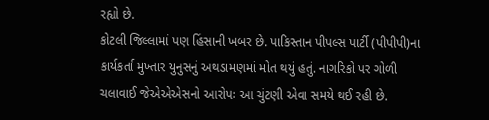રહ્યો છે.
કોટલી જિલ્લામાં પણ હિંસાની ખબર છે. પાકિસ્તાન પીપલ્સ પાર્ટી (પીપીપી)ના કાર્યકર્તા મુખ્તાર યુનુસનું અથડામણમાં મોત થયું હતું. નાગરિકો પર ગોળી ચલાવાઈ જેએએએસનો આરોપઃ આ ચુંટણી એવા સમયે થઈ રહી છે.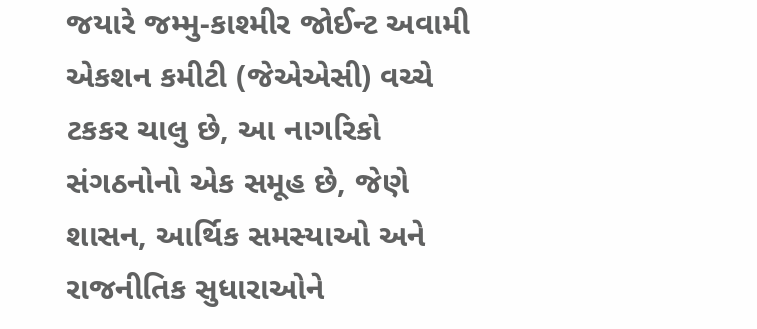જયારે જમ્મુ-કાશ્મીર જોઈન્ટ અવામી એકશન કમીટી (જેએએસી) વચ્ચે ટકકર ચાલુ છે, આ નાગરિકો સંગઠનોનો એક સમૂહ છે, જેણે શાસન, આર્થિક સમસ્યાઓ અને રાજનીતિક સુધારાઓને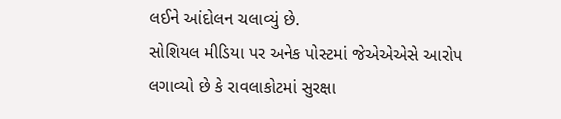લઈને આંદોલન ચલાવ્યું છે.
સોશિયલ મીડિયા પર અનેક પોસ્ટમાં જેએએએસે આરોપ લગાવ્યો છે કે રાવલાકોટમાં સુરક્ષા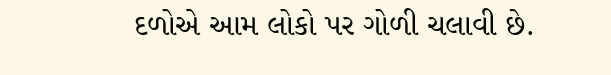દળોએ આમ લોકો પર ગોળી ચલાવી છે.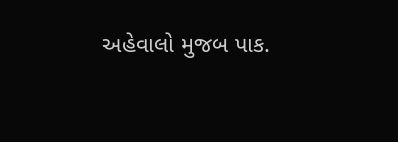અહેવાલો મુજબ પાક.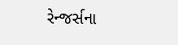રેન્જર્સના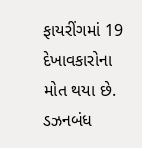ફાયરીંગમાં 19 દેખાવકારોના મોત થયા છે. ડઝનબંધ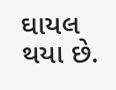ઘાયલ થયા છે.